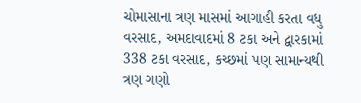ચોમાસાના ત્રણ માસમાં આગાહી કરતા વધુ વરસાદ, અમદાવાદમાં 8 ટકા અને દ્વારકામાં 338 ટકા વરસાદ, કચ્છમાં પણ સામાન્યથી ત્રણ ગણો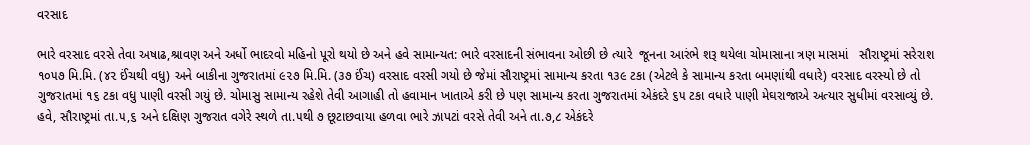વરસાદ

ભારે વરસાદ વરસે તેવા અષાઢ,શ્રાવણ અને અર્ધો ભાદરવો મહિનો પૂરો થયો છે અને હવે સામાન્યત: ભારે વરસાદની સંભાવના ઓછી છે ત્યારે  જૂનના આરંભે શરૂ થયેલા ચોમાસાના ત્રણ માસમાં   સૌરાષ્ટ્રમાં સરેરાશ ૧૦૫૭ મિ.મિ. (૪૨ ઈંચથી વધુ) અને બાકીના ગુજરાતમાં ૯૨૭ મિ.મિ. (૩૭ ઈંચ) વરસાદ વરસી ગયો છે જેમાં સૌરાષ્ટ્રમાં સામાન્ય કરતા ૧૩૯ ટકા (એટલે કે સામાન્ય કરતા બમણાંથી વધારે) વરસાદ વરસ્યો છે તો ગુજરાતમાં ૧૬ ટકા વધુ પાણી વરસી ગયું છે. ચોમાસુ સામાન્ય રહેશે તેવી આગાહી તો હવામાન ખાતાએ કરી છે પણ સામાન્ય કરતા ગુજરાતમાં એકંદરે ૬૫ ટકા વધારે પાણી મેઘરાજાએ અત્યાર સુધીમાં વરસાવ્યું છે. હવે, સૌરાષ્ટ્રમાં તા.૫,૬ અને દક્ષિણ ગુજરાત વગેરે સ્થળે તા.૫થી ૭ છૂટાછવાયા હળવા ભારે ઝાપટાં વરસે તેવી અને તા.૭,૮ એકંદરે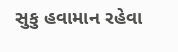સુકુ હવામાન રહેવા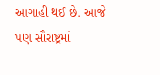આગાહી થઈ છે. આજે પણ સૌરાષ્ટ્રમાં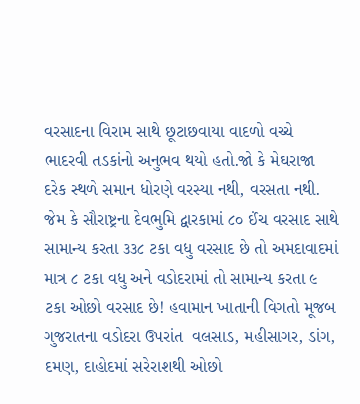વરસાદના વિરામ સાથે છૂટાછવાયા વાદળો વચ્ચે ભાદરવી તડકાંનો અનુભવ થયો હતો.જો કે મેઘરાજા દરેક સ્થળે સમાન ધોરણે વરસ્યા નથી, વરસતા નથી. જેમ કે સૌરાષ્ટ્રના દેવભુમિ દ્વારકામાં ૮૦ ઈંચ વરસાદ સાથે સામાન્ય કરતા ૩૩૮ ટકા વધુ વરસાદ છે તો અમદાવાદમાં માત્ર ૮ ટકા વધુ અને વડોદરામાં તો સામાન્ય કરતા ૯ ટકા ઓછો વરસાદ છે! હવામાન ખાતાની વિગતો મૂજબ ગુજરાતના વડોદરા ઉપરાંત  વલસાડ, મહીસાગર, ડાંગ, દમણ, દાહોદમાં સરેરાશથી ઓછો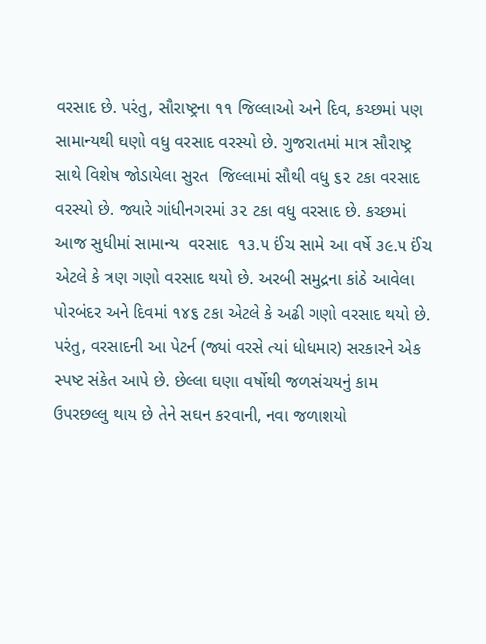વરસાદ છે. પરંતુ, સૌરાષ્ટ્રના ૧૧ જિલ્લાઓ અને દિવ, કચ્છમાં પણ સામાન્યથી ઘણો વધુ વરસાદ વરસ્યો છે. ગુજરાતમાં માત્ર સૌરાષ્ટ્ર સાથે વિશેષ જોડાયેલા સુરત  જિલ્લામાં સૌથી વધુ ૬૨ ટકા વરસાદ વરસ્યો છે. જ્યારે ગાંધીનગરમાં ૩૨ ટકા વધુ વરસાદ છે. કચ્છમાં આજ સુધીમાં સામાન્ય  વરસાદ  ૧૩.૫ ઈંચ સામે આ વર્ષે ૩૯.૫ ઈંચ એટલે કે ત્રણ ગણો વરસાદ થયો છે. અરબી સમુદ્રના કાંઠે આવેલા પોરબંદર અને દિવમાં ૧૪૬ ટકા એટલે કે અઢી ગણો વરસાદ થયો છે.  પરંતુ, વરસાદની આ પેટર્ન (જ્યાં વરસે ત્યાં ધોધમાર) સરકારને એક સ્પષ્ટ સંકેત આપે છે. છેલ્લા ઘણા વર્ષોથી જળસંચયનું કામ ઉપરછલ્લુ થાય છે તેને સઘન કરવાની, નવા જળાશયો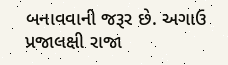બનાવવાની જરૂર છે. અગાઉ પ્રજાલક્ષી રાજા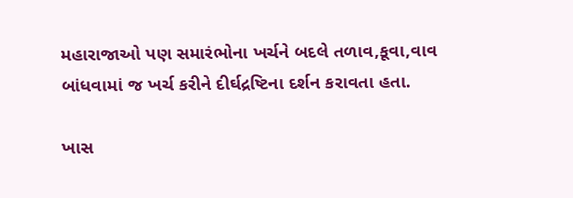મહારાજાઓ પણ સમારંભોના ખર્ચને બદલે તળાવ,કૂવા,વાવ બાંધવામાં જ ખર્ચ કરીને દીર્ઘદ્રષ્ટિના દર્શન કરાવતા હતા.

ખાસ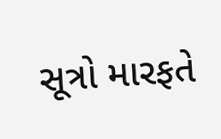સૂત્રો મારફતે